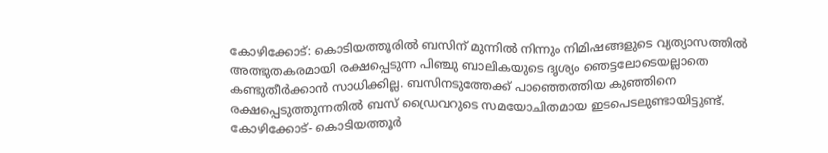കോഴിക്കോട്: കൊടിയത്തൂരില്‍ ബസിന് മുന്നില്‍ നിന്നും നിമിഷങ്ങളുടെ വ്യത്യാസത്തില്‍ അത്ഭുതകരമായി രക്ഷപ്പെടുന്ന പിഞ്ചു ബാലികയുടെ ദൃശ്യം ഞെട്ടലോടെയല്ലാതെ കണ്ടുതീര്‍ക്കാന്‍ സാധിക്കില്ല. ബസിനടുത്തേക്ക് പാഞ്ഞെത്തിയ കുഞ്ഞിനെ രക്ഷപ്പെടുത്തുന്നതില്‍ ബസ് ഡ്രൈവറുടെ സമയോചിതമായ ഇടപെടലുണ്ടായിട്ടുണ്ട്. കോഴിക്കോട്- കൊടിയത്തൂര്‍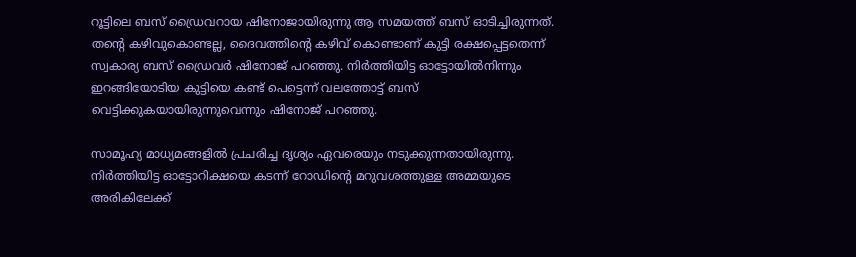റൂട്ടിലെ ബസ് ഡ്രൈവറായ ഷിനോജായിരുന്നു ആ സമയത്ത് ബസ് ഓടിച്ചിരുന്നത്. തന്റെ കഴിവുകൊണ്ടല്ല, ദൈവത്തിന്റെ കഴിവ് കൊണ്ടാണ് കുട്ടി രക്ഷപ്പെട്ടതെന്ന് സ്വകാര്യ ബസ് ഡ്രൈവര്‍ ഷിനോജ് പറഞ്ഞു. നിര്‍ത്തിയിട്ട ഓട്ടോയില്‍നിന്നും ഇറങ്ങിയോടിയ കുട്ടിയെ കണ്ട് പെട്ടെന്ന് വലത്തോട്ട് ബസ് വെട്ടിക്കുകയായിരുന്നുവെന്നും ഷിനോജ് പറഞ്ഞു.

സാമൂഹ്യ മാധ്യമങ്ങളില്‍ പ്രചരിച്ച ദൃശ്യം ഏവരെയും നടുക്കുന്നതായിരുന്നു. നിര്‍ത്തിയിട്ട ഓട്ടോറിക്ഷയെ കടന്ന് റോഡിന്റെ മറുവശത്തുള്ള അമ്മയുടെ അരികിലേക്ക്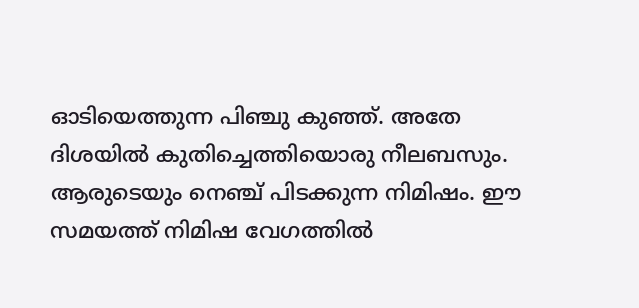ഓടിയെത്തുന്ന പിഞ്ചു കുഞ്ഞ്. അതേ ദിശയില്‍ കുതിച്ചെത്തിയൊരു നീലബസും. ആരുടെയും നെഞ്ച് പിടക്കുന്ന നിമിഷം. ഈ സമയത്ത് നിമിഷ വേഗത്തില്‍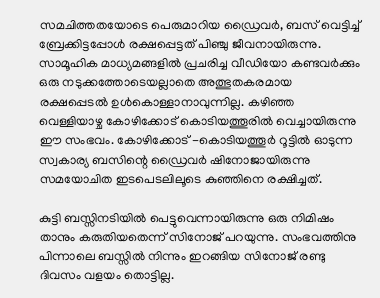സമചിത്തതയോടെ പെരുമാറിയ ഡ്രൈവര്‍, ബസ് വെട്ടിച്ച് ബ്രേക്കിട്ടപ്പോള്‍ രക്ഷപ്പെട്ടത് പിഞ്ചു ജീവനായിരുന്നു. സാമൂഹിക മാധ്യമങ്ങളില്‍ പ്രചരിച്ച വീഡിയോ കണ്ടവര്‍ക്കും ഒരു നടുക്കത്തോടെയല്ലാതെ അത്ഭുതകരമായ രക്ഷപ്പെടല്‍ ഉള്‍കൊള്ളാനാവുന്നില്ല. കഴിഞ്ഞ വെള്ളിയാഴ്ച കോഴിക്കോട് കൊടിയത്തൂരില്‍ വെച്ചായിരുന്നു ഈ സംഭവം. കോഴിക്കോട് -കൊടിയത്തൂര്‍ റൂട്ടില്‍ ഓടുന്ന സ്വകാര്യ ബസിന്റെ ഡ്രൈവര്‍ ഷിനോജായിരുന്നു സമയോചിത ഇടപെടലിലൂടെ കുഞ്ഞിനെ രക്ഷിച്ചത്.

കുട്ടി ബസ്സിനടിയില്‍ പെട്ടുവെന്നായിരുന്നു ഒരു നിമിഷം താനും കരുതിയതെന്ന് സിനോജ് പറയുന്നു. സംഭവത്തിനു പിന്നാലെ ബസ്സില്‍ നിന്നും ഇറങ്ങിയ സിനോജ് രണ്ടു ദിവസം വളയം തൊട്ടില്ല.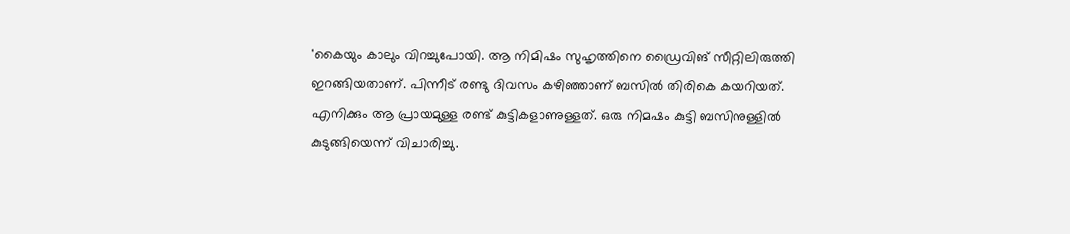'കൈയും കാലും വിറച്ചുപോയി. ആ നിമിഷം സുഹൃത്തിനെ ഡ്രൈവിങ് സീറ്റിലിരുത്തി ഇറങ്ങിയതാണ്. പിന്നീട് രണ്ടു ദിവസം കഴിഞ്ഞാണ് ബസില്‍ തിരികെ കയറിയത്. എനിക്കും ആ പ്രായമുള്ള രണ്ട് കുട്ടികളാണുള്ളത്. ഒരു നിമഷം കുട്ടി ബസിനുള്ളില്‍ കുടുങ്ങിയെന്ന് വിചാരിച്ചു.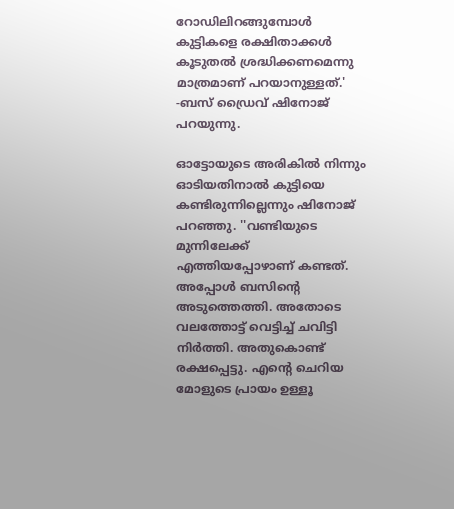റോഡിലിറങ്ങുമ്പോള്‍ കുട്ടികളെ രക്ഷിതാക്കള്‍ കൂടുതല്‍ ശ്രദ്ധിക്കണമെന്നു മാത്രമാണ് പറയാനുള്ളത്.' -ബസ് ഡ്രൈവ് ഷിനോജ് പറയുന്നു.

ഓട്ടോയുടെ അരികില്‍ നിന്നും ഓടിയതിനാല്‍ കുട്ടിയെ കണ്ടിരുന്നില്ലെന്നും ഷിനോജ് പറഞ്ഞു. ''വണ്ടിയുടെ മുന്നിലേക്ക് എത്തിയപ്പോഴാണ് കണ്ടത്. അപ്പോള്‍ ബസിന്റെ അടുത്തെത്തി. അതോടെ വലത്തോട്ട് വെട്ടിച്ച് ചവിട്ടി നിര്‍ത്തി. അതുകൊണ്ട് രക്ഷപ്പെട്ടു. എന്റെ ചെറിയ മോളുടെ പ്രായം ഉള്ളൂ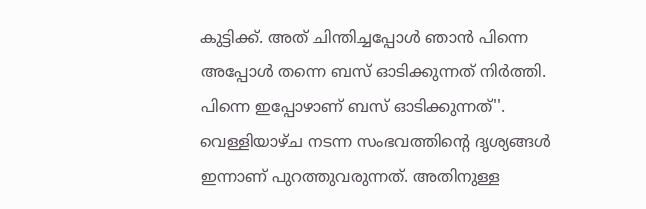കുട്ടിക്ക്. അത് ചിന്തിച്ചപ്പോള്‍ ഞാന്‍ പിന്നെ അപ്പോള്‍ തന്നെ ബസ് ഓടിക്കുന്നത് നിര്‍ത്തി. പിന്നെ ഇപ്പോഴാണ് ബസ് ഓടിക്കുന്നത്''. വെള്ളിയാഴ്ച നടന്ന സംഭവത്തിന്റെ ദൃശ്യങ്ങള്‍ ഇന്നാണ് പുറത്തുവരുന്നത്. അതിനുള്ള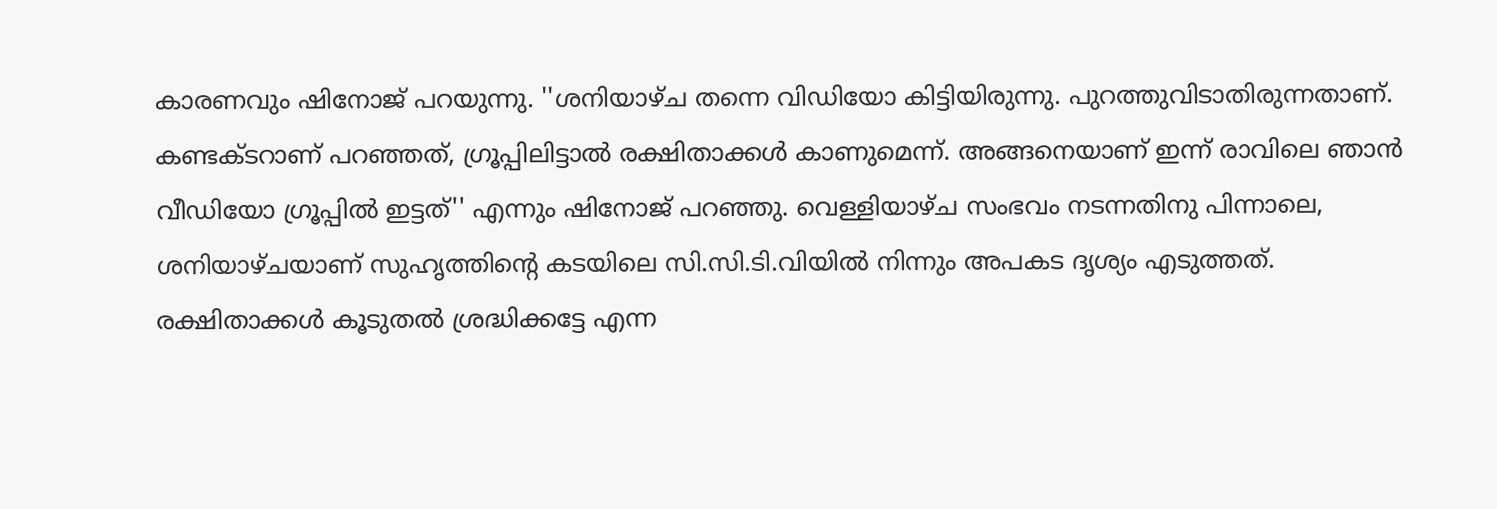കാരണവും ഷിനോജ് പറയുന്നു. ''ശനിയാഴ്ച തന്നെ വിഡിയോ കിട്ടിയിരുന്നു. പുറത്തുവിടാതിരുന്നതാണ്. കണ്ടക്ടറാണ് പറഞ്ഞത്, ഗ്രൂപ്പിലിട്ടാല്‍ രക്ഷിതാക്കള്‍ കാണുമെന്ന്. അങ്ങനെയാണ് ഇന്ന് രാവിലെ ഞാന്‍ വീഡിയോ ഗ്രൂപ്പില്‍ ഇട്ടത്'' എന്നും ഷിനോജ് പറഞ്ഞു. വെള്ളിയാഴ്ച സംഭവം നടന്നതിനു പിന്നാലെ, ശനിയാഴ്ചയാണ് സുഹൃത്തിന്റെ കടയിലെ സി.സി.ടി.വിയില്‍ നിന്നും അപകട ദൃശ്യം എടുത്തത്. രക്ഷിതാക്കള്‍ കൂടുതല്‍ ശ്രദ്ധിക്കട്ടേ എന്ന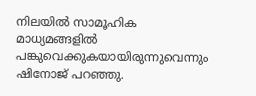നിലയില്‍ സാമൂഹിക മാധ്യമങ്ങളില്‍ പങ്കുവെക്കുകയായിരുന്നുവെന്നും ഷിനോജ് പറഞ്ഞു.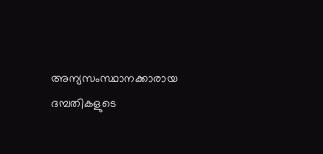അന്യസംസ്ഥാനക്കാരായ ദമ്പതികളുടെ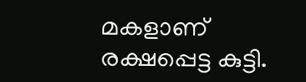മകളാണ് രക്ഷപ്പെട്ട കുട്ടി.